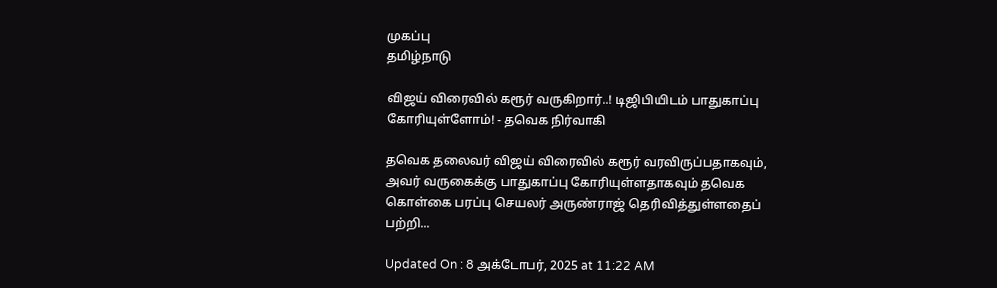முகப்பு
தமிழ்நாடு

விஜய் விரைவில் கரூர் வருகிறார்..! டிஜிபியிடம் பாதுகாப்பு கோரியுள்ளோம்! - தவெக நிர்வாகி

தவெக தலைவர் விஜய் விரைவில் கரூர் வரவிருப்பதாகவும், அவர் வருகைக்கு பாதுகாப்பு கோரியுள்ளதாகவும் தவெக கொள்கை பரப்பு செயலர் அருண்ராஜ் தெரிவித்துள்ளதைப் பற்றி...

Updated On : 8 அக்டோபர், 2025 at 11:22 AM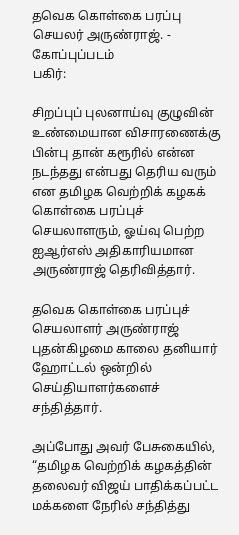தவெக கொள்கை பரப்பு செயலர் அருண்ராஜ். - கோப்புப்படம்
பகிர்:

சிறப்புப் புலனாய்வு குழுவின் உண்மையான விசாரணைக்கு பின்பு தான் கரூரில் என்ன நடந்தது என்பது தெரிய வரும் என தமிழக வெற்றிக் கழகக் கொள்கை பரப்புச் செயலாளரும், ஓய்வு பெற்ற ஐஆர்எஸ் அதிகாரியமான அருண்ராஜ் தெரிவித்தார்.

தவெக கொள்கை பரப்புச் செயலாளர் அருண்ராஜ் புதன்கிழமை காலை தனியார் ஹோட்டல் ஒன்றில் செய்தியாளர்களைச் சந்தித்தார்.

அப்போது அவர் பேசுகையில், “தமிழக வெற்றிக் கழகத்தின் தலைவர் விஜய் பாதிக்கப்பட்ட மக்களை நேரில் சந்தித்து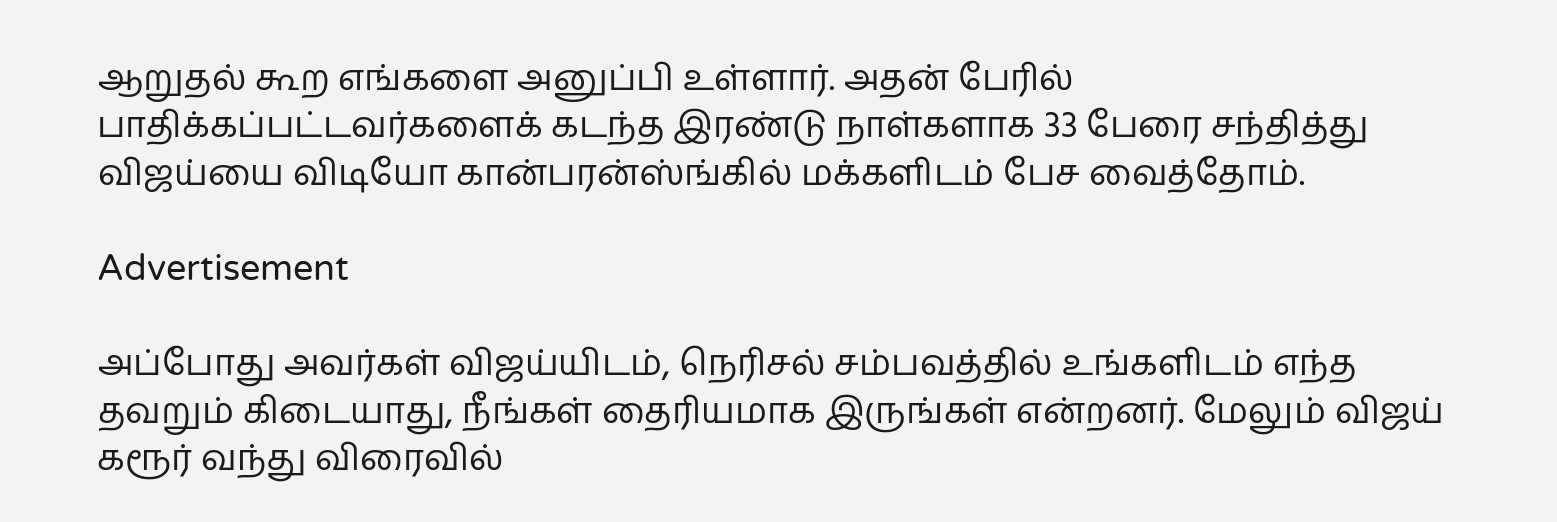ஆறுதல் கூற எங்களை அனுப்பி உள்ளார். அதன் பேரில் பாதிக்கப்பட்டவர்களைக் கடந்த இரண்டு நாள்களாக 33 பேரை சந்தித்து விஜய்யை விடியோ கான்பரன்ஸ்ங்கில் மக்களிடம் பேச வைத்தோம்.

Advertisement

அப்போது அவர்கள் விஜய்யிடம், நெரிசல் சம்பவத்தில் உங்களிடம் எந்த தவறும் கிடையாது, நீங்கள் தைரியமாக இருங்கள் என்றனர். மேலும் விஜய் கரூர் வந்து விரைவில்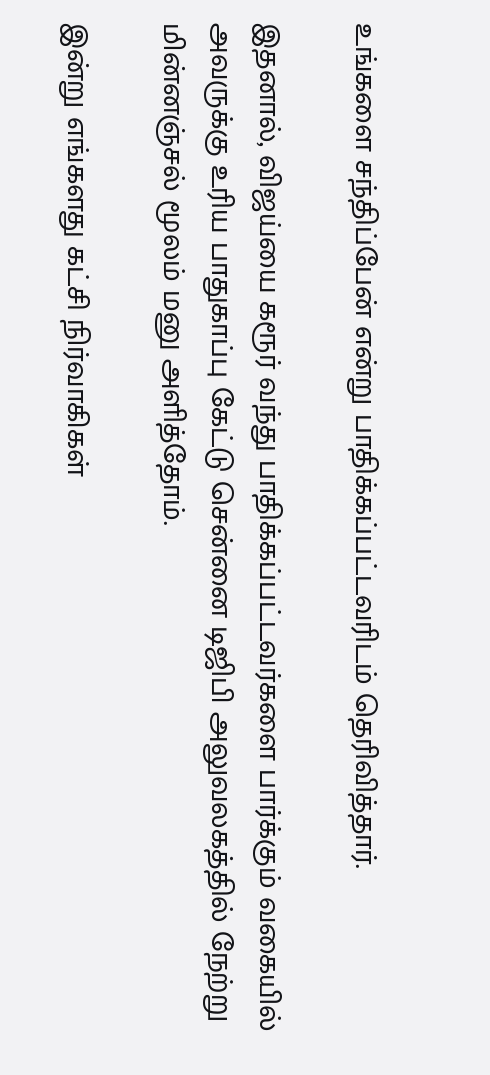உங்களை சந்திப்பேன் என்று பாதிக்கப்பட்டவரிடம் தெரிவித்தார்.

இதனால், விஜய்யை கரூர் வந்து பாதிக்கப்பட்டவர்களை பார்க்கும் வகையில் அவருக்கு உரிய பாதுகாப்பு கேட்டு சென்னை டிஜிபி அலுவலகத்தில் நேற்று மின்னஞ்சல் மூலம் மனு அளித்தோம்.

இன்று எங்களது கட்சி நிர்வாகிகள்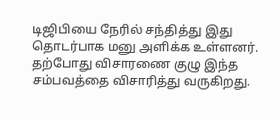டிஜிபியை நேரில் சந்தித்து இது தொடர்பாக மனு அளிக்க உள்ளனர். தற்போது விசாரணை குழு இந்த சம்பவத்தை விசாரித்து வருகிறது.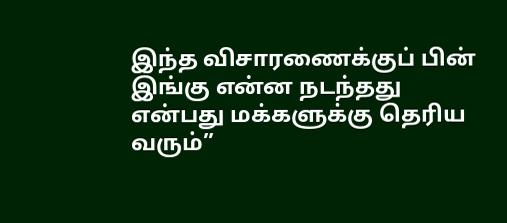இந்த விசாரணைக்குப் பின் இங்கு என்ன நடந்தது என்பது மக்களுக்கு தெரிய வரும்”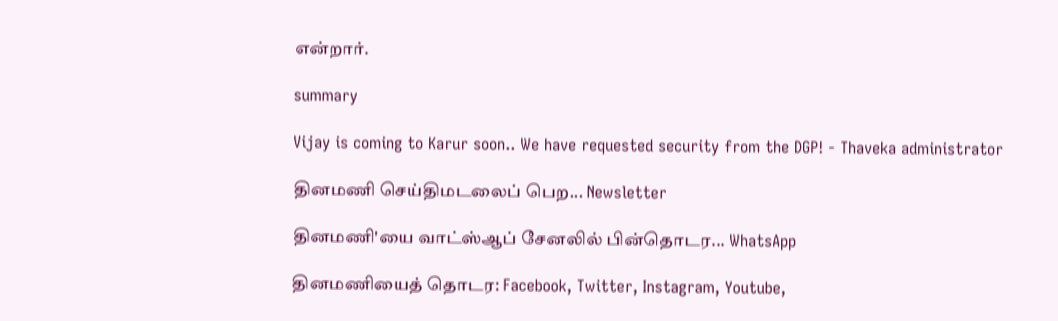என்றார்.

summary

Vijay is coming to Karur soon.. We have requested security from the DGP! - Thaveka administrator

தினமணி செய்திமடலைப் பெற... Newsletter

தினமணி'யை வாட்ஸ்ஆப் சேனலில் பின்தொடர... WhatsApp

தினமணியைத் தொடர: Facebook, Twitter, Instagram, Youtube,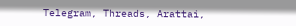Telegram, Threads, Arattai,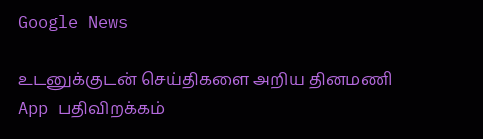Google News

உடனுக்குடன் செய்திகளை அறிய தினமணி App பதிவிறக்கம்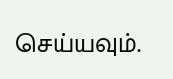செய்யவும்.